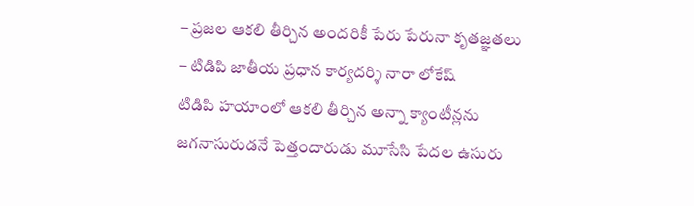– ప్రజల ఆకలి తీర్చిన అందరికీ పేరు పేరునా కృతజ్ఞతలు
– టిడిపి జాతీయ ప్రధాన కార్యదర్శి నారా లోకేష్
టిడిపి హయాంలో ఆకలి తీర్చిన అన్నా క్యాంటీన్లను జగనాసురుడనే పెత్తందారుడు మూసేసి పేదల ఉసురు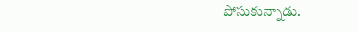పోసుకున్నాడు.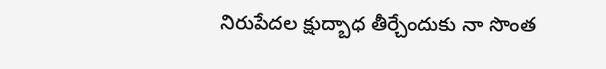నిరుపేదల క్షుద్బాధ తీర్చేందుకు నా సొంత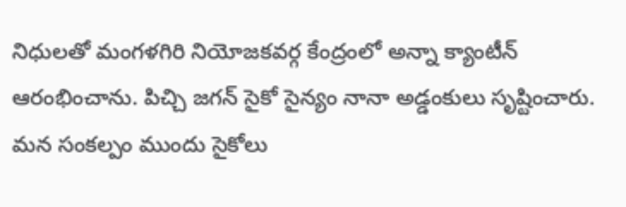నిధులతో మంగళగిరి నియోజకవర్గ కేంద్రంలో అన్నా క్యాంటీన్ ఆరంభించాను. పిచ్చి జగన్ సైకో సైన్యం నానా అడ్డంకులు సృష్టించారు. మన సంకల్పం ముందు సైకోలు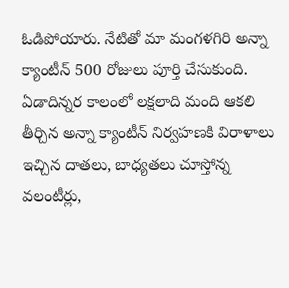ఓడిపోయారు. నేటితో మా మంగళగిరి అన్నా క్యాంటీన్ 500 రోజులు పూర్తి చేసుకుంది. ఏడాదిన్నర కాలంలో లక్షలాది మంది ఆకలి తీర్చిన అన్నా క్యాంటీన్ నిర్వహణకి విరాళాలు ఇచ్చిన దాతలు, బాధ్యతలు చూస్తోన్న వలంటీర్లు,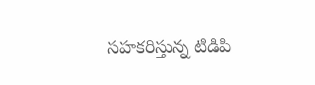సహకరిస్తున్న టిడిపి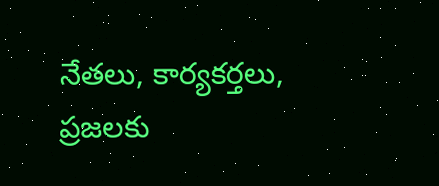నేతలు, కార్యకర్తలు, ప్రజలకు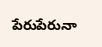పేరుపేరునా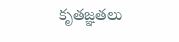కృతజ్ఞతలు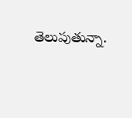తెలుపుతున్నా.